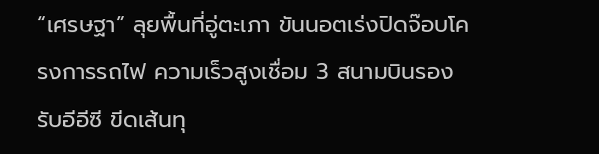“เศรษฐา” ลุยพื้นที่อู่ตะเภา ขันนอตเร่งปิดจ๊อบโครงการรถไฟ ความเร็วสูงเชื่อม 3 สนามบินรองรับอีอีซี ขีดเส้นทุ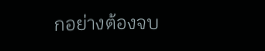กอย่างต้องจบ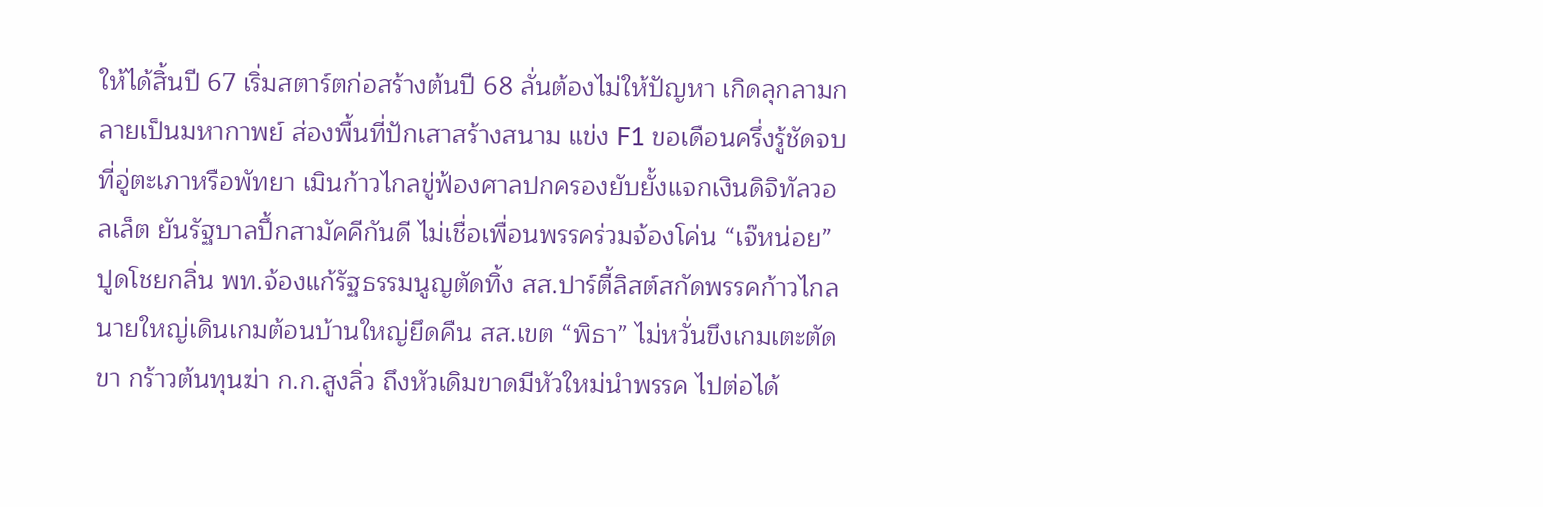ให้ได้สิ้นปี 67 เริ่มสตาร์ตก่อสร้างต้นปี 68 ลั่นต้องไม่ให้ปัญหา เกิดลุกลามกลายเป็นมหากาพย์ ส่องพื้นที่ปักเสาสร้างสนาม แข่ง F1 ขอเดือนครึ่งรู้ชัดจบที่อู่ตะเภาหรือพัทยา เมินก้าวไกลขู่ฟ้องศาลปกครองยับยั้งแจกเงินดิจิทัลวอลเล็ต ยันรัฐบาลปึ้กสามัคคีกันดี ไม่เชื่อเพื่อนพรรคร่วมจ้องโค่น “เจ๊หน่อย” ปูดโชยกลิ่น พท.จ้องแก้รัฐธรรมนูญตัดทิ้ง สส.ปาร์ตี้ลิสต์สกัดพรรคก้าวไกล นายใหญ่เดินเกมต้อนบ้านใหญ่ยึดคืน สส.เขต “พิธา” ไม่หวั่นขึงเกมเตะตัดขา กร้าวต้นทุนฆ่า ก.ก.สูงลิ่ว ถึงหัวเดิมขาดมีหัวใหม่นำพรรค ไปต่อได้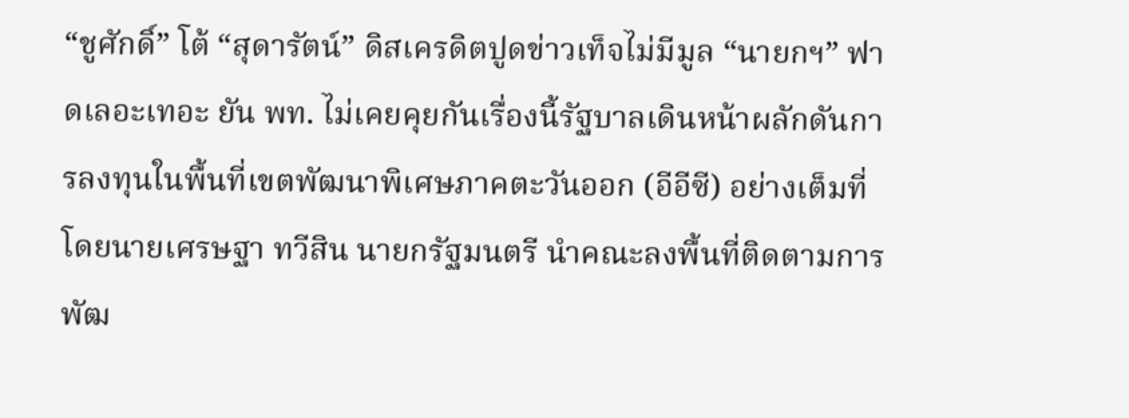“ชูศักดิ์” โต้ “สุดารัตน์” ดิสเครดิตปูดข่าวเท็จไม่มีมูล “นายกฯ” ฟาดเลอะเทอะ ยัน พท. ไม่เคยคุยกันเรื่องนี้รัฐบาลเดินหน้าผลักดันการลงทุนในพื้นที่เขตพัฒนาพิเศษภาคตะวันออก (อีอีซี) อย่างเต็มที่ โดยนายเศรษฐา ทวีสิน นายกรัฐมนตรี นำคณะลงพื้นที่ติดตามการพัฒ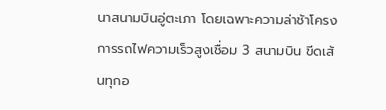นาสนามบินอู่ตะเภา โดยเฉพาะความล่าช้าโครงการรถไฟความเร็วสูงเชื่อม 3 สนามบิน ขีดเส้นทุกอ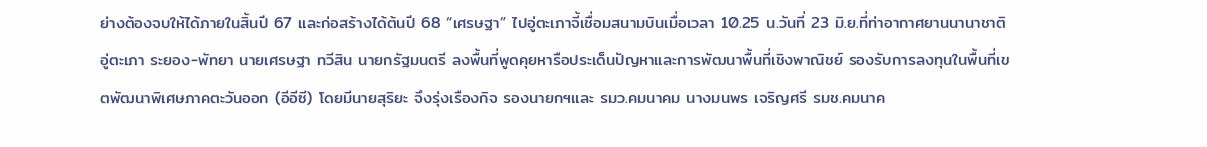ย่างต้องจบให้ได้ภายในสิ้นปี 67 และก่อสร้างได้ต้นปี 68 “เศรษฐา” ไปอู่ตะเภาจี้เชื่อมสนามบินเมื่อเวลา 10.25 น.วันที่ 23 มิ.ย.ที่ท่าอากาศยานนานาชาติอู่ตะเภา ระยอง-พัทยา นายเศรษฐา ทวีสิน นายกรัฐมนตรี ลงพื้นที่พูดคุยหารือประเด็นปัญหาและการพัฒนาพื้นที่เชิงพาณิชย์ รองรับการลงทุนในพื้นที่เขตพัฒนาพิเศษภาคตะวันออก (อีอีซี) โดยมีนายสุริยะ จึงรุ่งเรืองกิจ รองนายกฯและ รมว.คมนาคม นางมนพร เจริญศรี รมช.คมนาค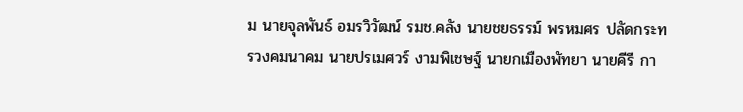ม นายจุลพันธ์ อมรวิวัฒน์ รมช.คลัง นายชยธรรม์ พรหมศร ปลัดกระทรวงคมนาคม นายปรเมศวร์ งามพิเชษฐ์ นายกเมืองพัทยา นายคีรี กา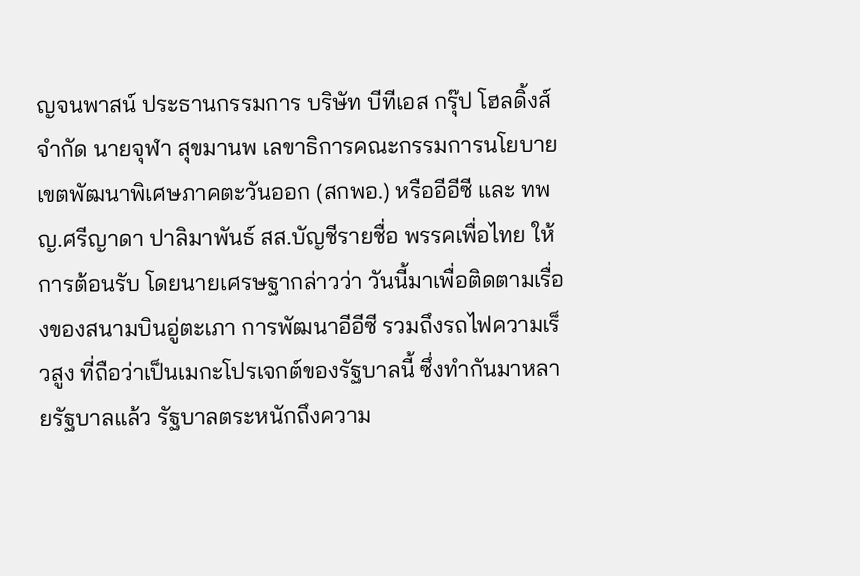ญจนพาสน์ ประธานกรรมการ บริษัท บีทีเอส กรุ๊ป โฮลดิ้งส์ จำกัด นายจุฬา สุขมานพ เลขาธิการคณะกรรมการนโยบายเขตพัฒนาพิเศษภาคตะวันออก (สกพอ.) หรืออีอีซี และ ทพญ.ศรีญาดา ปาลิมาพันธ์ สส.บัญชีรายชื่อ พรรคเพื่อไทย ให้การต้อนรับ โดยนายเศรษฐากล่าวว่า วันนี้มาเพื่อติดตามเรื่องของสนามบินอู่ตะเภา การพัฒนาอีอีซี รวมถึงรถไฟความเร็วสูง ที่ถือว่าเป็นเมกะโปรเจกต์ของรัฐบาลนี้ ซึ่งทำกันมาหลายรัฐบาลแล้ว รัฐบาลตระหนักถึงความ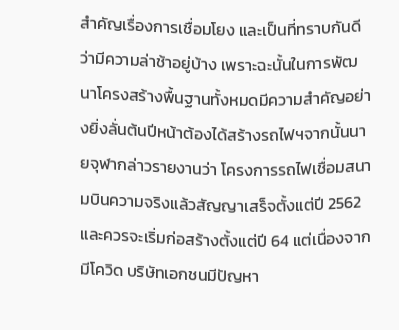สำคัญเรื่องการเชื่อมโยง และเป็นที่ทราบกันดีว่ามีความล่าช้าอยู่บ้าง เพราะฉะนั้นในการพัฒนาโครงสร้างพื้นฐานทั้งหมดมีความสำคัญอย่างยิ่งลั่นต้นปีหน้าต้องได้สร้างรถไฟฯจากนั้นนายจุฬากล่าวรายงานว่า โครงการรถไฟเชื่อมสนามบินความจริงแล้วสัญญาเสร็จตั้งแต่ปี 2562 และควรจะเริ่มก่อสร้างตั้งแต่ปี 64 แต่เนื่องจากมีโควิด บริษัทเอกชนมีปัญหา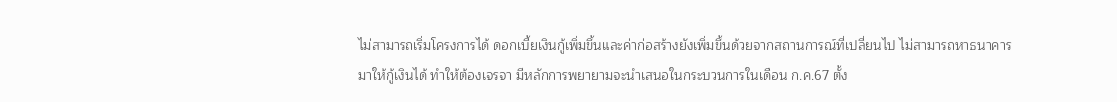ไม่สามารถเริ่มโครงการได้ ดอกเบี้ยเงินกู้เพิ่มขึ้นและค่าก่อสร้างยังเพิ่มขึ้นด้วยจากสถานการณ์ที่เปลี่ยนไป ไม่สามารถหาธนาคารมาให้กู้เงินได้ ทำให้ต้องเจรจา มีหลักการพยายามจะนำเสนอในกระบวนการในเดือน ก.ค.67 ตั้ง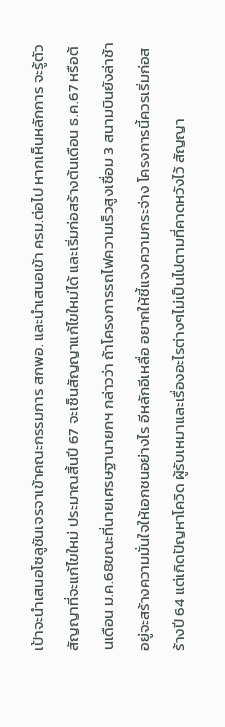เป้าจะนำเสนอโซลูชันเจรจาเข้าคณะกรรมการ สกพอ. และนำเสนอเข้า ครม.ต่อไป หากเห็นหลักการ จะรู้ตัวสัญญาที่จะแก้ไขใหม่ ประมาณสิ้นปี 67 จะเซ็นสัญญาแก้ไขใหม่ได้ และเริ่มก่อสร้างต้นเดือน ธ.ค.67 หรือต้นเดือน ม.ค.68ขณะที่นายเศรษฐานายกฯ กล่าวว่า ถ้าโครงการรถไฟความเร็วสูงเชื่อม 3 สนามบินยังล่าช้าอยู่จะสร้างความมั่นใจให้เอกชนอย่างไร อีหลักอีเหลื่อ อยากให้ชี้แจงความกระจ่าง โครงการนี้ควรเริ่มก่อสร้างปี 64 แต่เกิดปัญหาโควิด ผู้รับเหมาและเรื่องอะไรต่างๆไม่เป็นไปตามที่คาดหวังไว้ สัญญา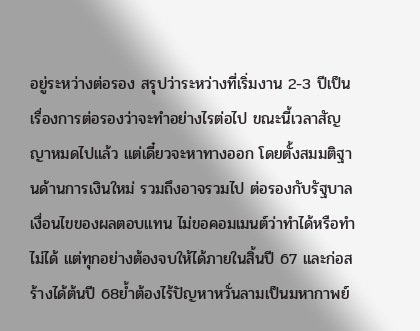อยู่ระหว่างต่อรอง สรุปว่าระหว่างที่เริ่มงาน 2-3 ปีเป็นเรื่องการต่อรองว่าจะทำอย่างไรต่อไป ขณะนี้เวลาสัญญาหมดไปแล้ว แต่เดี๋ยวจะหาทางออก โดยตั้งสมมติฐานด้านการเงินใหม่ รวมถึงอาจรวมไป ต่อรองกับรัฐบาล เงื่อนไขของผลตอบแทน ไม่ขอคอมเมนต์ว่าทำได้หรือทำไม่ได้ แต่ทุกอย่างต้องจบให้ได้ภายในสิ้นปี 67 และก่อสร้างได้ต้นปี 68ย้ำต้องไร้ปัญหาหวั่นลามเป็นมหากาพย์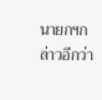นายกฯกล่าวอีกว่า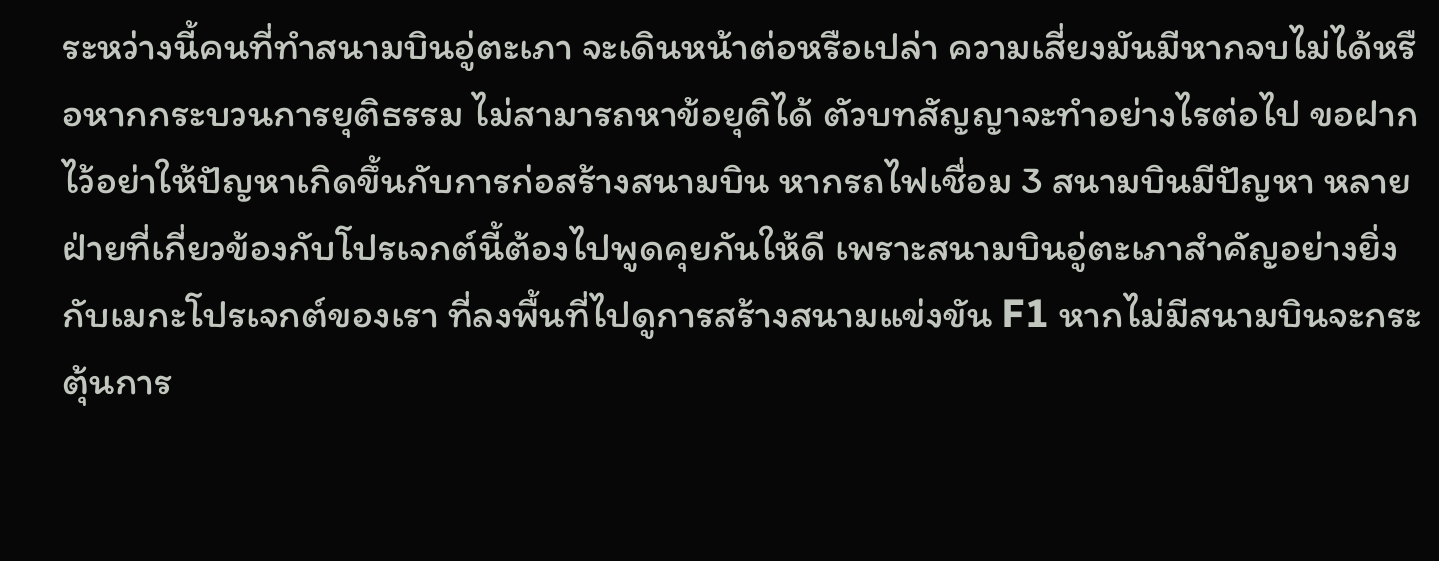ระหว่างนี้คนที่ทำสนามบินอู่ตะเภา จะเดินหน้าต่อหรือเปล่า ความเสี่ยงมันมีหากจบไม่ได้หรือหากกระบวนการยุติธรรม ไม่สามารถหาข้อยุติได้ ตัวบทสัญญาจะทำอย่างไรต่อไป ขอฝากไว้อย่าให้ปัญหาเกิดขึ้นกับการก่อสร้างสนามบิน หากรถไฟเชื่อม 3 สนามบินมีปัญหา หลายฝ่ายที่เกี่ยวข้องกับโปรเจกต์นี้ต้องไปพูดคุยกันให้ดี เพราะสนามบินอู่ตะเภาสำคัญอย่างยิ่งกับเมกะโปรเจกต์ของเรา ที่ลงพื้นที่ไปดูการสร้างสนามแข่งขัน F1 หากไม่มีสนามบินจะกระตุ้นการ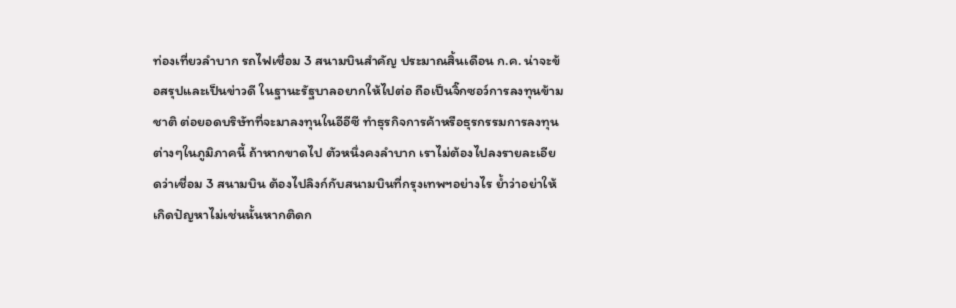ท่องเที่ยวลำบาก รถไฟเชื่อม 3 สนามบินสำคัญ ประมาณสิ้นเดือน ก.ค. น่าจะข้อสรุปและเป็นข่าวดี ในฐานะรัฐบาลอยากให้ไปต่อ ถือเป็นจิ๊กซอว์การลงทุนข้ามชาติ ต่อยอดบริษัทที่จะมาลงทุนในอีอีซี ทำธุรกิจการค้าหรือธุรกรรมการลงทุนต่างๆในภูมิภาคนี้ ถ้าหากขาดไป ตัวหนึ่งคงลำบาก เราไม่ต้องไปลงรายละเอียดว่าเชื่อม 3 สนามบิน ต้องไปลิงก์กับสนามบินที่กรุงเทพฯอย่างไร ย้ำว่าอย่าให้เกิดปัญหาไม่เช่นนั้นหากติดก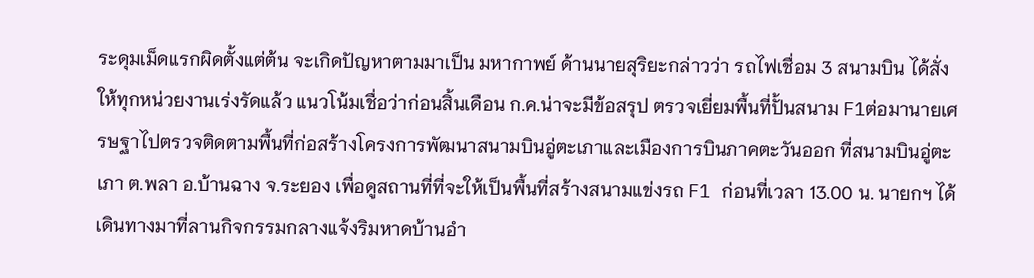ระดุมเม็ดแรกผิดตั้งแต่ต้น จะเกิดปัญหาตามมาเป็น มหากาพย์ ด้านนายสุริยะกล่าวว่า รถไฟเชื่อม 3 สนามบิน ได้สั่งให้ทุกหน่วยงานเร่งรัดแล้ว แนวโน้มเชื่อว่าก่อนสิ้นเดือน ก.ค.น่าจะมีข้อสรุป ตรวจเยี่ยมพื้นที่ปั้นสนาม F1ต่อมานายเศรษฐาไปตรวจติดตามพื้นที่ก่อสร้างโครงการพัฒนาสนามบินอู่ตะเภาและเมืองการบินภาคตะวันออก ที่สนามบินอู่ตะเภา ต.พลา อ.บ้านฉาง จ.ระยอง เพื่อดูสถานที่ที่จะให้เป็นพื้นที่สร้างสนามแข่งรถ F1 ก่อนที่เวลา 13.00 น. นายกฯ ได้เดินทางมาที่ลานกิจกรรมกลางแจ้งริมหาดบ้านอำ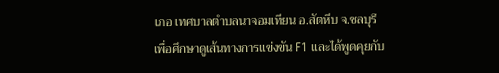เภอ เทศบาลตำบลนาจอมเทียน อ.สัตหีบ จ.ชลบุรี เพื่อศึกษาดูเส้นทางการแข่งขัน F1 และได้พูดคุยกับ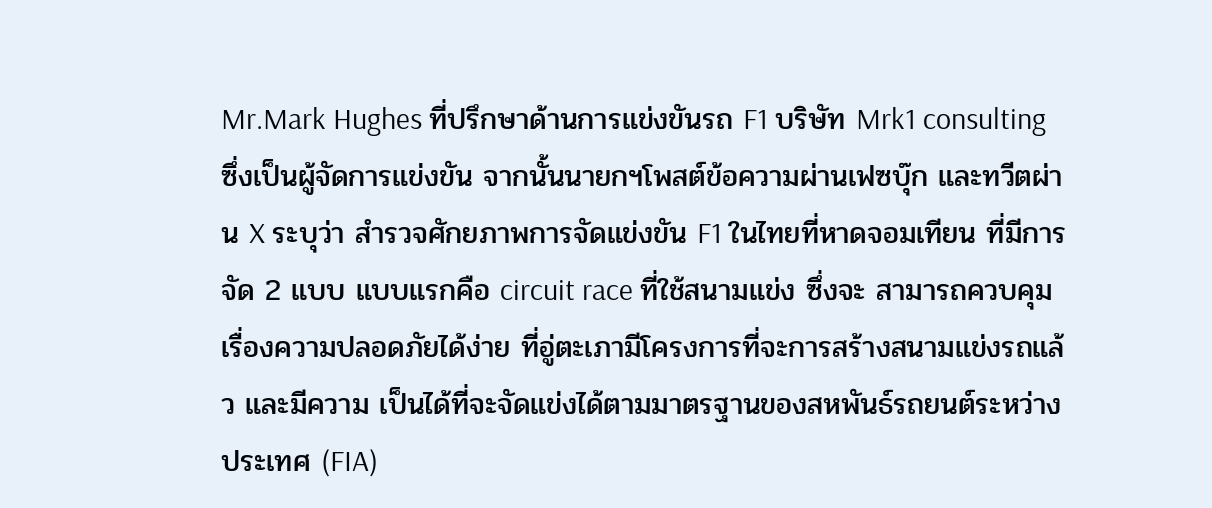Mr.Mark Hughes ที่ปรึกษาด้านการแข่งขันรถ F1 บริษัท Mrk1 consulting ซึ่งเป็นผู้จัดการแข่งขัน จากนั้นนายกฯโพสต์ข้อความผ่านเฟซบุ๊ก และทวีตผ่าน X ระบุว่า สำรวจศักยภาพการจัดแข่งขัน F1 ในไทยที่หาดจอมเทียน ที่มีการจัด 2 แบบ แบบแรกคือ circuit race ที่ใช้สนามแข่ง ซึ่งจะ สามารถควบคุมเรื่องความปลอดภัยได้ง่าย ที่อู่ตะเภามีโครงการที่จะการสร้างสนามแข่งรถแล้ว และมีความ เป็นได้ที่จะจัดแข่งได้ตามมาตรฐานของสหพันธ์รถยนต์ระหว่างประเทศ (FIA)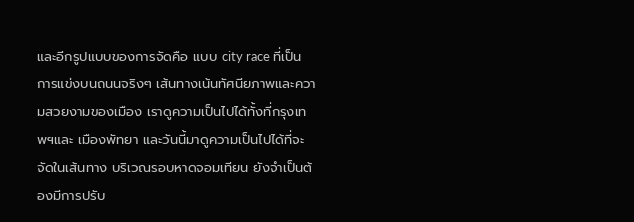และอีกรูปแบบของการจัดคือ แบบ city race ที่เป็นการแข่งบนถนนจริงๆ เส้นทางเน้นทัศนียภาพและความสวยงามของเมือง เราดูความเป็นไปได้ทั้งที่กรุงเทพฯและ เมืองพัทยา และวันนี้มาดูความเป็นไปได้ที่จะจัดในเส้นทาง บริเวณรอบหาดจอมเทียน ยังจำเป็นต้องมีการปรับ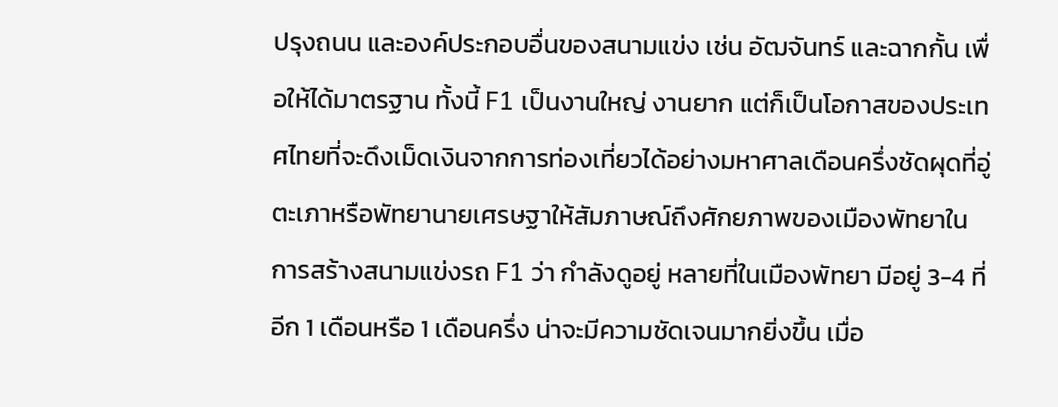ปรุงถนน และองค์ประกอบอื่นของสนามแข่ง เช่น อัฒจันทร์ และฉากกั้น เพื่อให้ได้มาตรฐาน ทั้งนี้ F1 เป็นงานใหญ่ งานยาก แต่ก็เป็นโอกาสของประเทศไทยที่จะดึงเม็ดเงินจากการท่องเที่ยวได้อย่างมหาศาลเดือนครึ่งชัดผุดที่อู่ตะเภาหรือพัทยานายเศรษฐาให้สัมภาษณ์ถึงศักยภาพของเมืองพัทยาในการสร้างสนามแข่งรถ F1 ว่า กำลังดูอยู่ หลายที่ในเมืองพัทยา มีอยู่ 3-4 ที่ อีก 1 เดือนหรือ 1 เดือนครึ่ง น่าจะมีความชัดเจนมากยิ่งขึ้น เมื่อ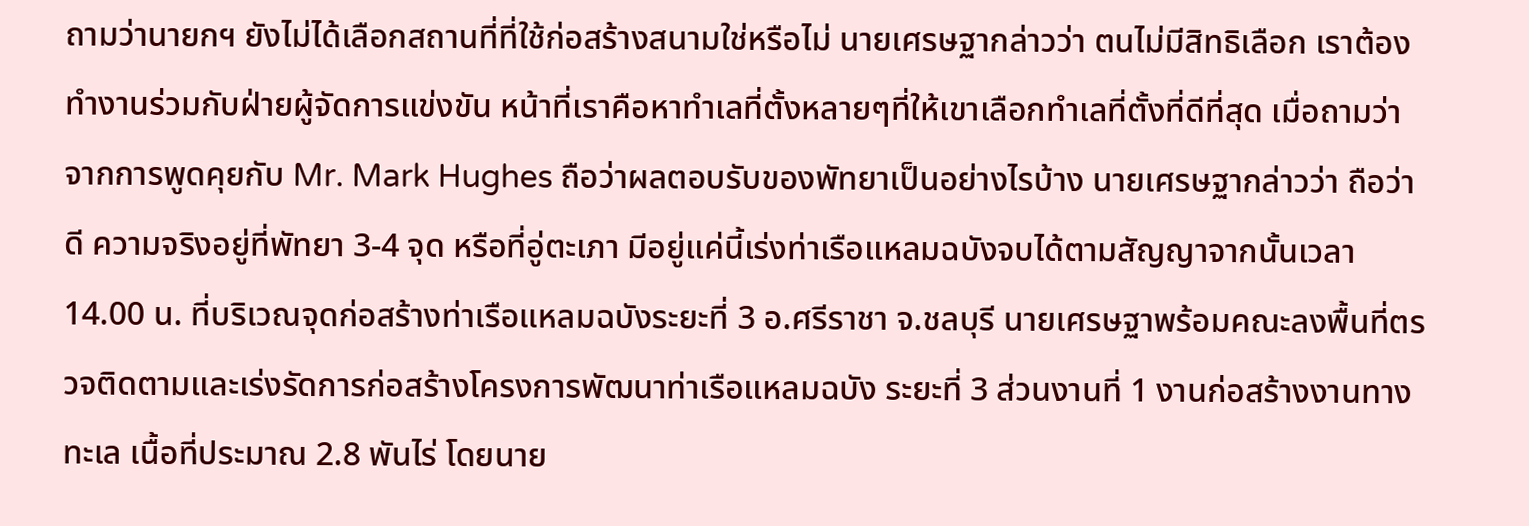ถามว่านายกฯ ยังไม่ได้เลือกสถานที่ที่ใช้ก่อสร้างสนามใช่หรือไม่ นายเศรษฐากล่าวว่า ตนไม่มีสิทธิเลือก เราต้องทำงานร่วมกับฝ่ายผู้จัดการแข่งขัน หน้าที่เราคือหาทำเลที่ตั้งหลายๆที่ให้เขาเลือกทำเลที่ตั้งที่ดีที่สุด เมื่อถามว่าจากการพูดคุยกับ Mr. Mark Hughes ถือว่าผลตอบรับของพัทยาเป็นอย่างไรบ้าง นายเศรษฐากล่าวว่า ถือว่าดี ความจริงอยู่ที่พัทยา 3-4 จุด หรือที่อู่ตะเภา มีอยู่แค่นี้เร่งท่าเรือแหลมฉบังจบได้ตามสัญญาจากนั้นเวลา 14.00 น. ที่บริเวณจุดก่อสร้างท่าเรือแหลมฉบังระยะที่ 3 อ.ศรีราชา จ.ชลบุรี นายเศรษฐาพร้อมคณะลงพื้นที่ตรวจติดตามและเร่งรัดการก่อสร้างโครงการพัฒนาท่าเรือแหลมฉบัง ระยะที่ 3 ส่วนงานที่ 1 งานก่อสร้างงานทางทะเล เนื้อที่ประมาณ 2.8 พันไร่ โดยนาย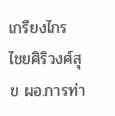เกรียงไกร ไชยศิริวงศ์สุข ผอ.การท่า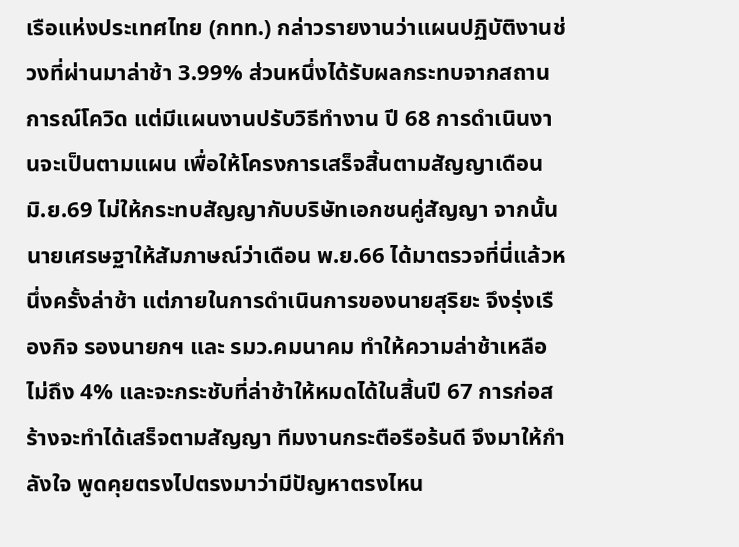เรือแห่งประเทศไทย (กทท.) กล่าวรายงานว่าแผนปฏิบัติงานช่วงที่ผ่านมาล่าช้า 3.99% ส่วนหนึ่งได้รับผลกระทบจากสถานการณ์โควิด แต่มีแผนงานปรับวิธีทำงาน ปี 68 การดำเนินงานจะเป็นตามแผน เพื่อให้โครงการเสร็จสิ้นตามสัญญาเดือน มิ.ย.69 ไม่ให้กระทบสัญญากับบริษัทเอกชนคู่สัญญา จากนั้นนายเศรษฐาให้สัมภาษณ์ว่าเดือน พ.ย.66 ได้มาตรวจที่นี่แล้วหนึ่งครั้งล่าช้า แต่ภายในการดำเนินการของนายสุริยะ จึงรุ่งเรืองกิจ รองนายกฯ และ รมว.คมนาคม ทำให้ความล่าช้าเหลือไม่ถึง 4% และจะกระชับที่ล่าช้าให้หมดได้ในสิ้นปี 67 การก่อสร้างจะทำได้เสร็จตามสัญญา ทีมงานกระตือรือร้นดี จึงมาให้กำลังใจ พูดคุยตรงไปตรงมาว่ามีปัญหาตรงไหน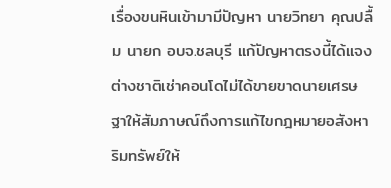เรื่องขนหินเข้ามามีปัญหา นายวิทยา คุณปลื้ม นายก อบจ.ชลบุรี แก้ปัญหาตรงนี้ได้แจงต่างชาติเช่าคอนโดไม่ได้ขายขาดนายเศรษฐาให้สัมภาษณ์ถึงการแก้ไขกฎหมายอสังหาริมทรัพย์ให้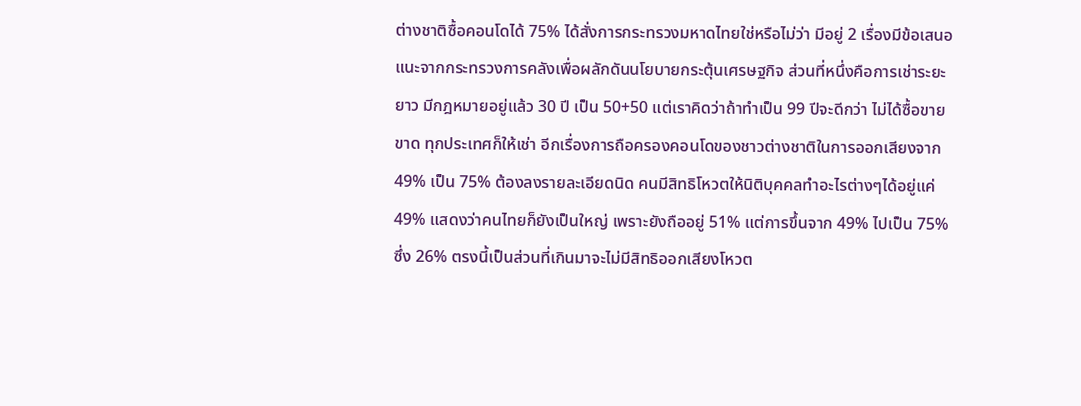ต่างชาติซื้อคอนโดได้ 75% ได้สั่งการกระทรวงมหาดไทยใช่หรือไม่ว่า มีอยู่ 2 เรื่องมีข้อเสนอแนะจากกระทรวงการคลังเพื่อผลักดันนโยบายกระตุ้นเศรษฐกิจ ส่วนที่หนึ่งคือการเช่าระยะยาว มีกฎหมายอยู่แล้ว 30 ปี เป็น 50+50 แต่เราคิดว่าถ้าทำเป็น 99 ปีจะดีกว่า ไม่ได้ซื้อขายขาด ทุกประเทศก็ให้เช่า อีกเรื่องการถือครองคอนโดของชาวต่างชาติในการออกเสียงจาก 49% เป็น 75% ต้องลงรายละเอียดนิด คนมีสิทธิโหวตให้นิติบุคคลทำอะไรต่างๆได้อยู่แค่ 49% แสดงว่าคนไทยก็ยังเป็นใหญ่ เพราะยังถืออยู่ 51% แต่การขึ้นจาก 49% ไปเป็น 75% ซึ่ง 26% ตรงนี้เป็นส่วนที่เกินมาจะไม่มีสิทธิออกเสียงโหวต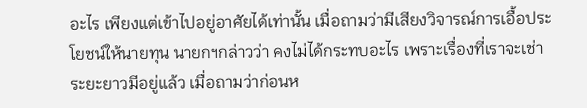อะไร เพียงแต่เข้าไปอยู่อาศัยได้เท่านั้น เมื่อถามว่ามีเสียงวิจารณ์การเอื้อประโยชน์ให้นายทุน นายกฯกล่าวว่า คงไม่ได้กระทบอะไร เพราะเรื่องที่เราจะเช่าระยะยาวมีอยู่แล้ว เมื่อถามว่าก่อนห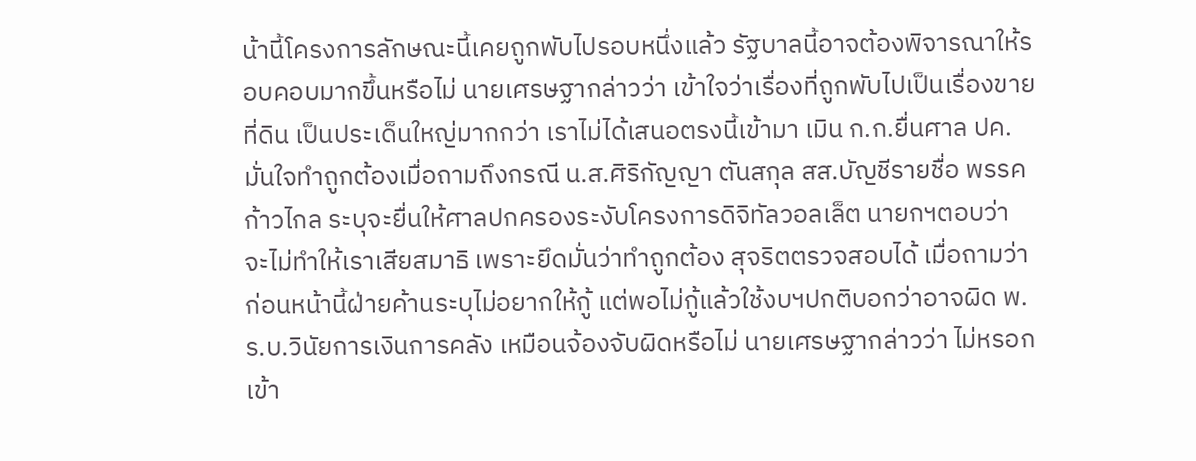น้านี้โครงการลักษณะนี้เคยถูกพับไปรอบหนึ่งแล้ว รัฐบาลนี้อาจต้องพิจารณาให้รอบคอบมากขึ้นหรือไม่ นายเศรษฐากล่าวว่า เข้าใจว่าเรื่องที่ถูกพับไปเป็นเรื่องขายที่ดิน เป็นประเด็นใหญ่มากกว่า เราไม่ได้เสนอตรงนี้เข้ามา เมิน ก.ก.ยื่นศาล ปค.มั่นใจทำถูกต้องเมื่อถามถึงกรณี น.ส.ศิริกัญญา ตันสกุล สส.บัญชีรายชื่อ พรรคก้าวไกล ระบุจะยื่นให้ศาลปกครองระงับโครงการดิจิทัลวอลเล็ต นายกฯตอบว่า จะไม่ทำให้เราเสียสมาธิ เพราะยึดมั่นว่าทำถูกต้อง สุจริตตรวจสอบได้ เมื่อถามว่าก่อนหน้านี้ฝ่ายค้านระบุไม่อยากให้กู้ แต่พอไม่กู้แล้วใช้งบฯปกติบอกว่าอาจผิด พ.ร.บ.วินัยการเงินการคลัง เหมือนจ้องจับผิดหรือไม่ นายเศรษฐากล่าวว่า ไม่หรอก เข้า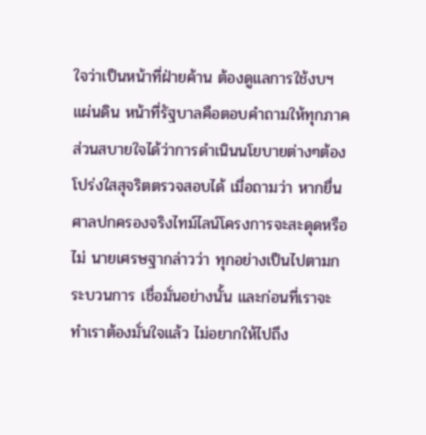ใจว่าเป็นหน้าที่ฝ่ายค้าน ต้องดูแลการใช้งบฯแผ่นดิน หน้าที่รัฐบาลคือตอบคำถามให้ทุกภาคส่วนสบายใจได้ว่าการดำเนินนโยบายต่างๆต้องโปร่งใสสุจริตตรวจสอบได้ เมื่อถามว่า หากยื่นศาลปกครองจริงไทม์ไลน์โครงการจะสะดุดหรือไม่ นายเศรษฐากล่าวว่า ทุกอย่างเป็นไปตามกระบวนการ เชื่อมั่นอย่างนั้น และก่อนที่เราจะทำเราต้องมั่นใจแล้ว ไม่อยากให้ไปถึง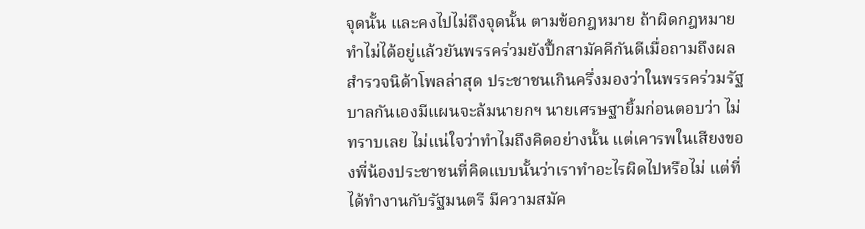จุดนั้น และคงไปไม่ถึงจุดนั้น ตามข้อกฎหมาย ถ้าผิดกฎหมายทำไม่ได้อยู่แล้วยันพรรคร่วมยังปึ้กสามัคคีกันดีเมื่อถามถึงผลสำรวจนิด้าโพลล่าสุด ประชาชนเกินครึ่งมองว่าในพรรคร่วมรัฐบาลกันเองมีแผนจะล้มนายกฯ นายเศรษฐายิ้มก่อนตอบว่า ไม่ทราบเลย ไม่แน่ใจว่าทำไมถึงคิดอย่างนั้น แต่เคารพในเสียงของพี่น้องประชาชนที่คิดแบบนั้นว่าเราทำอะไรผิดไปหรือไม่ แต่ที่ได้ทำงานกับรัฐมนตรี มีความสมัค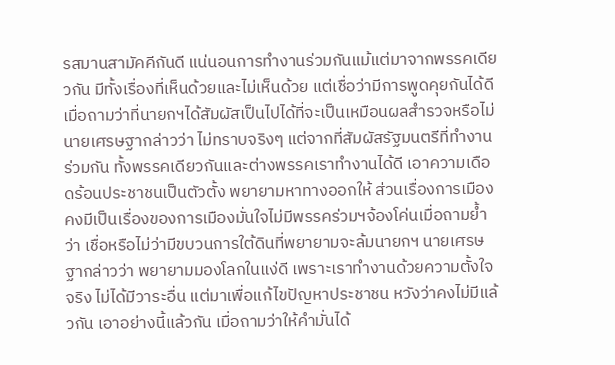รสมานสามัคคีกันดี แน่นอนการทำงานร่วมกันแม้แต่มาจากพรรคเดียวกัน มีทั้งเรื่องที่เห็นด้วยและไม่เห็นด้วย แต่เชื่อว่ามีการพูดคุยกันได้ดี เมื่อถามว่าที่นายกฯได้สัมผัสเป็นไปได้ที่จะเป็นเหมือนผลสำรวจหรือไม่ นายเศรษฐากล่าวว่า ไม่ทราบจริงๆ แต่จากที่สัมผัสรัฐมนตรีที่ทำงานร่วมกัน ทั้งพรรคเดียวกันและต่างพรรคเราทำงานได้ดี เอาความเดือดร้อนประชาชนเป็นตัวตั้ง พยายามหาทางออกให้ ส่วนเรื่องการเมืองคงมีเป็นเรื่องของการเมืองมั่นใจไม่มีพรรคร่วมฯจ้องโค่นเมื่อถามย้ำว่า เชื่อหรือไม่ว่ามีขบวนการใต้ดินที่พยายามจะล้มนายกฯ นายเศรษฐากล่าวว่า พยายามมองโลกในแง่ดี เพราะเราทำงานด้วยความตั้งใจจริง ไม่ได้มีวาระอื่น แต่มาเพื่อแก้ไขปัญหาประชาชน หวังว่าคงไม่มีแล้วกัน เอาอย่างนี้แล้วกัน เมื่อถามว่าให้คำมั่นได้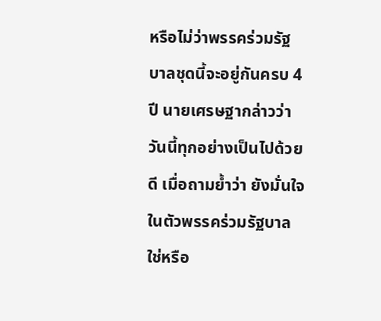หรือไม่ว่าพรรคร่วมรัฐบาลชุดนี้จะอยู่กันครบ 4 ปี นายเศรษฐากล่าวว่า วันนี้ทุกอย่างเป็นไปด้วยดี เมื่อถามย้ำว่า ยังมั่นใจในตัวพรรคร่วมรัฐบาลใช่หรือ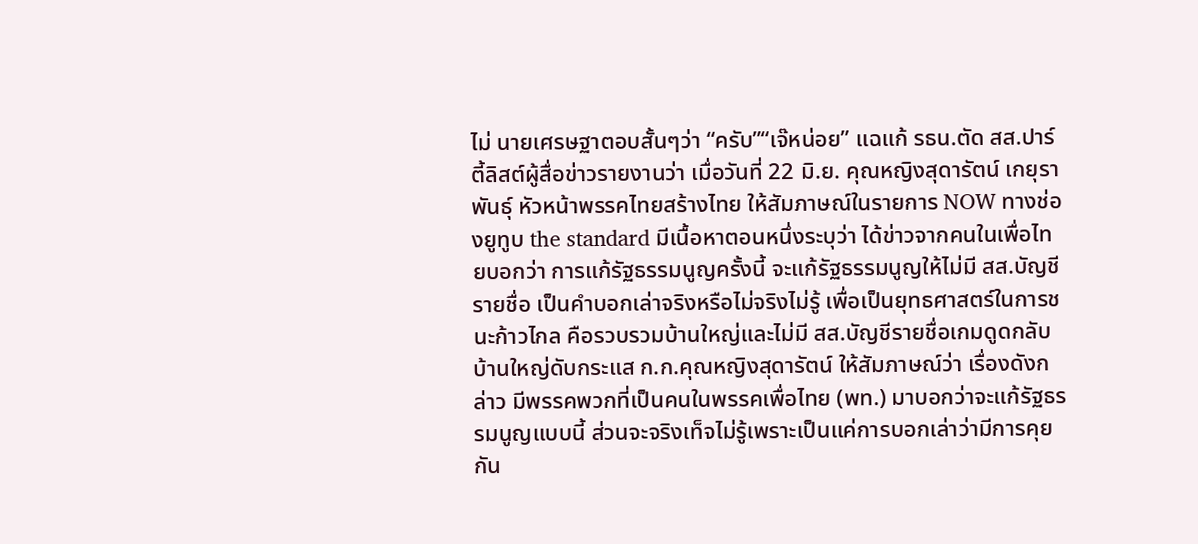ไม่ นายเศรษฐาตอบสั้นๆว่า “ครับ”“เจ๊หน่อย” แฉแก้ รธน.ตัด สส.ปาร์ตี้ลิสต์ผู้สื่อข่าวรายงานว่า เมื่อวันที่ 22 มิ.ย. คุณหญิงสุดารัตน์ เกยุราพันธุ์ หัวหน้าพรรคไทยสร้างไทย ให้สัมภาษณ์ในรายการ NOW ทางช่องยูทูบ the standard มีเนื้อหาตอนหนึ่งระบุว่า ได้ข่าวจากคนในเพื่อไทยบอกว่า การแก้รัฐธรรมนูญครั้งนี้ จะแก้รัฐธรรมนูญให้ไม่มี สส.บัญชีรายชื่อ เป็นคำบอกเล่าจริงหรือไม่จริงไม่รู้ เพื่อเป็นยุทธศาสตร์ในการชนะก้าวไกล คือรวบรวมบ้านใหญ่และไม่มี สส.บัญชีรายชื่อเกมดูดกลับบ้านใหญ่ดับกระแส ก.ก.คุณหญิงสุดารัตน์ ให้สัมภาษณ์ว่า เรื่องดังกล่าว มีพรรคพวกที่เป็นคนในพรรคเพื่อไทย (พท.) มาบอกว่าจะแก้รัฐธรรมนูญแบบนี้ ส่วนจะจริงเท็จไม่รู้เพราะเป็นแค่การบอกเล่าว่ามีการคุยกัน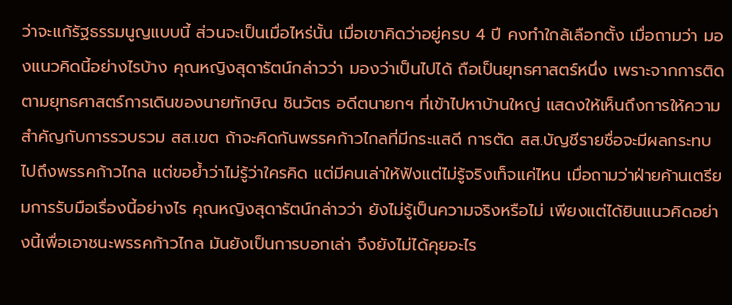ว่าจะแก้รัฐธรรมนูญแบบนี้ ส่วนจะเป็นเมื่อไหร่นั้น เมื่อเขาคิดว่าอยู่ครบ 4 ปี คงทำใกล้เลือกตั้ง เมื่อถามว่า มองแนวคิดนี้อย่างไรบ้าง คุณหญิงสุดารัตน์กล่าวว่า มองว่าเป็นไปได้ ถือเป็นยุทธศาสตร์หนึ่ง เพราะจากการติดตามยุทธศาสตร์การเดินของนายทักษิณ ชินวัตร อดีตนายกฯ ที่เข้าไปหาบ้านใหญ่ แสดงให้เห็นถึงการให้ความสำคัญกับการรวบรวม สส.เขต ถ้าจะคิดกันพรรคก้าวไกลที่มีกระแสดี การตัด สส.บัญชีรายชื่อจะมีผลกระทบไปถึงพรรคก้าวไกล แต่ขอย้ำว่าไม่รู้ว่าใครคิด แต่มีคนเล่าให้ฟังแต่ไม่รู้จริงเท็จแค่ไหน เมื่อถามว่าฝ่ายค้านเตรียมการรับมือเรื่องนี้อย่างไร คุณหญิงสุดารัตน์กล่าวว่า ยังไม่รู้เป็นความจริงหรือไม่ เพียงแต่ได้ยินแนวคิดอย่างนี้เพื่อเอาชนะพรรคก้าวไกล มันยังเป็นการบอกเล่า จึงยังไม่ได้คุยอะไร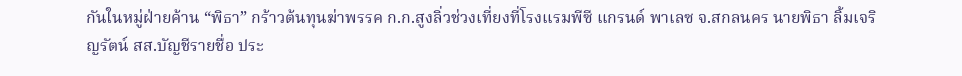กันในหมู่ฝ่ายค้าน “พิธา” กร้าวต้นทุนฆ่าพรรค ก.ก.สูงลิ่วช่วงเที่ยงที่โรงแรมพีซี แกรนด์ พาเลซ จ.สกลนคร นายพิธา ลิ้มเจริญรัตน์ สส.บัญชีรายชื่อ ประ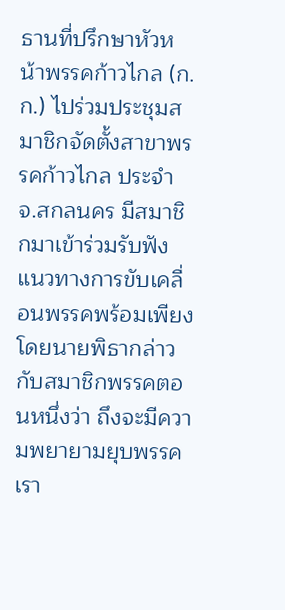ธานที่ปรึกษาหัวหน้าพรรคก้าวไกล (ก.ก.) ไปร่วมประชุมสมาชิกจัดตั้งสาขาพรรคก้าวไกล ประจำ จ.สกลนคร มีสมาชิกมาเข้าร่วมรับฟังแนวทางการขับเคลื่อนพรรคพร้อมเพียง โดยนายพิธากล่าวกับสมาชิกพรรคตอนหนึ่งว่า ถึงจะมีความพยายามยุบพรรคเรา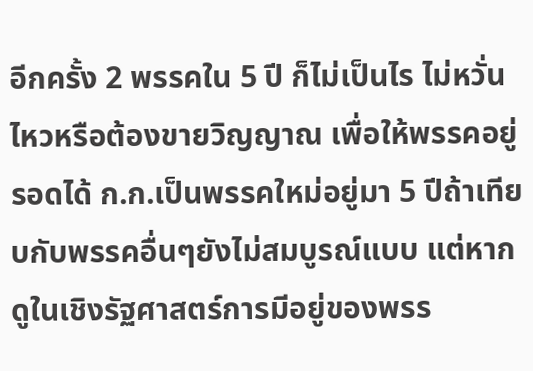อีกครั้ง 2 พรรคใน 5 ปี ก็ไม่เป็นไร ไม่หวั่นไหวหรือต้องขายวิญญาณ เพื่อให้พรรคอยู่รอดได้ ก.ก.เป็นพรรคใหม่อยู่มา 5 ปีถ้าเทียบกับพรรคอื่นๆยังไม่สมบูรณ์แบบ แต่หากดูในเชิงรัฐศาสตร์การมีอยู่ของพรร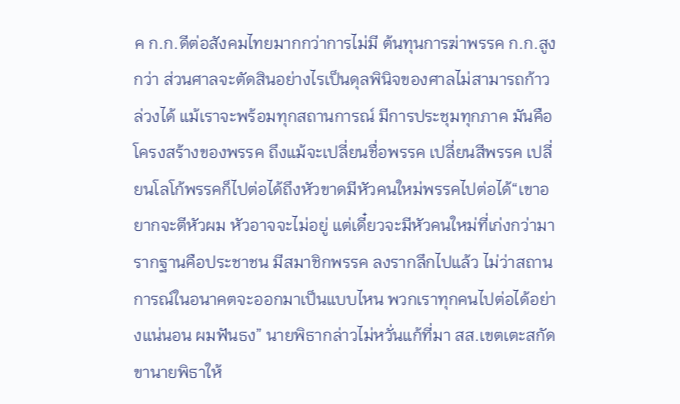ค ก.ก.ดีต่อสังคมไทยมากกว่าการไม่มี ต้นทุนการฆ่าพรรค ก.ก.สูงกว่า ส่วนศาลจะตัดสินอย่างไรเป็นดุลพินิจของศาลไม่สามารถก้าวล่วงได้ แม้เราจะพร้อมทุกสถานการณ์ มีการประชุมทุกภาค มันคือโครงสร้างของพรรค ถึงแม้จะเปลี่ยนชื่อพรรค เปลี่ยนสีพรรค เปลี่ยนโลโก้พรรคก็ไปต่อได้ถึงหัวขาดมีหัวคนใหม่พรรคไปต่อได้“เขาอยากจะตีหัวผม หัวอาจจะไม่อยู่ แต่เดี๋ยวจะมีหัวคนใหม่ที่เก่งกว่ามา รากฐานคือประชาชน มีสมาชิกพรรค ลงรากลึกไปแล้ว ไม่ว่าสถานการณ์ในอนาคตจะออกมาเป็นแบบไหน พวกเราทุกคนไปต่อได้อย่างแน่นอน ผมฟันธง” นายพิธากล่าวไม่หวั่นแก้ที่มา สส.เขตเตะสกัดขานายพิธาให้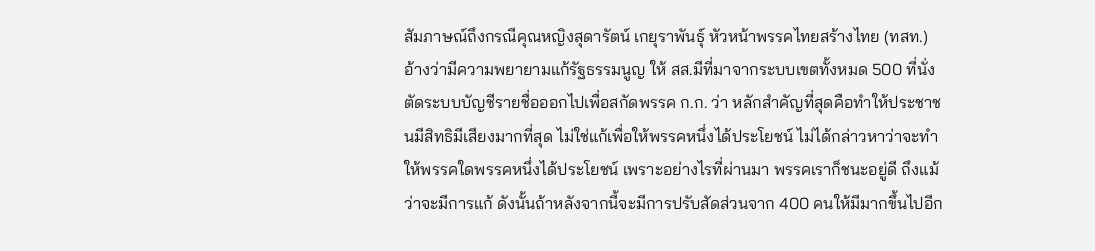สัมภาษณ์ถึงกรณีคุณหญิงสุดารัตน์ เกยุราพันธุ์ หัวหน้าพรรคไทยสร้างไทย (ทสท.) อ้างว่ามีความพยายามแก้รัฐธรรมนูญ ให้ สส.มีที่มาจากระบบเขตทั้งหมด 500 ที่นั่ง ตัดระบบบัญชีรายชื่อออกไปเพื่อสกัดพรรค ก.ก. ว่า หลักสำคัญที่สุดคือทำให้ประชาชนมีสิทธิมีเสียงมากที่สุด ไม่ใช่แก้เพื่อให้พรรคหนึ่งได้ประโยชน์ ไม่ได้กล่าวหาว่าจะทำให้พรรคใดพรรคหนึ่งได้ประโยชน์ เพราะอย่างไรที่ผ่านมา พรรคเราก็ชนะอยู่ดี ถึงแม้ว่าจะมีการแก้ ดังนั้นถ้าหลังจากนี้จะมีการปรับสัดส่วนจาก 400 คนให้มีมากขึ้นไปอีก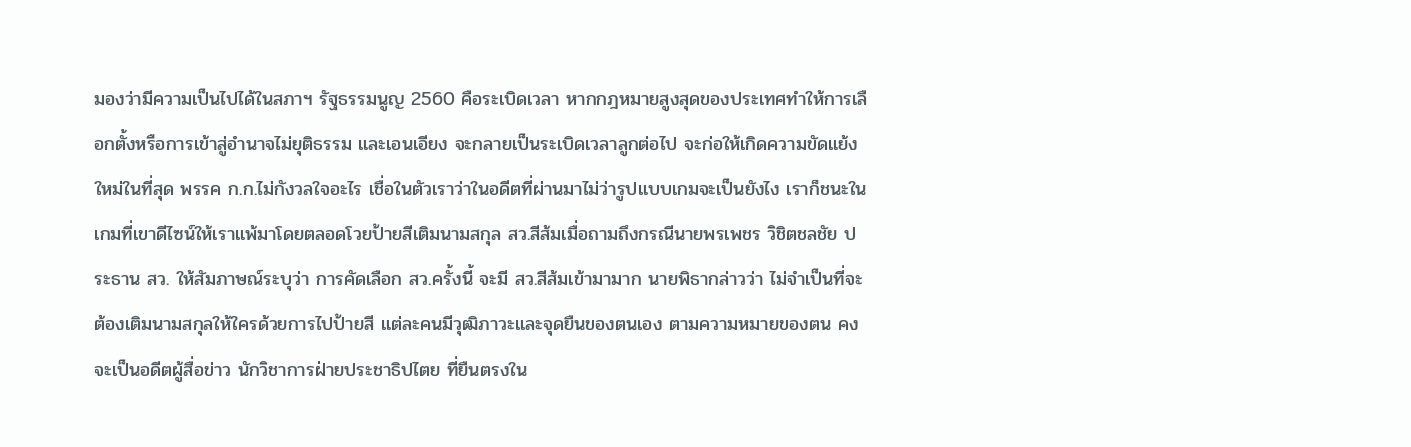มองว่ามีความเป็นไปได้ในสภาฯ รัฐธรรมนูญ 2560 คือระเบิดเวลา หากกฎหมายสูงสุดของประเทศทำให้การเลือกตั้งหรือการเข้าสู่อำนาจไม่ยุติธรรม และเอนเอียง จะกลายเป็นระเบิดเวลาลูกต่อไป จะก่อให้เกิดความขัดแย้งใหม่ในที่สุด พรรค ก.ก.ไม่กังวลใจอะไร เชื่อในตัวเราว่าในอดีตที่ผ่านมาไม่ว่ารูปแบบเกมจะเป็นยังไง เราก็ชนะในเกมที่เขาดีไซน์ให้เราแพ้มาโดยตลอดโวยป้ายสีเติมนามสกุล สว.สีส้มเมื่อถามถึงกรณีนายพรเพชร วิชิตชลชัย ประธาน สว. ให้สัมภาษณ์ระบุว่า การคัดเลือก สว.ครั้งนี้ จะมี สว.สีส้มเข้ามามาก นายพิธากล่าวว่า ไม่จำเป็นที่จะต้องเติมนามสกุลให้ใครด้วยการไปป้ายสี แต่ละคนมีวุฒิภาวะและจุดยืนของตนเอง ตามความหมายของตน คงจะเป็นอดีตผู้สื่อข่าว นักวิชาการฝ่ายประชาธิปไตย ที่ยืนตรงใน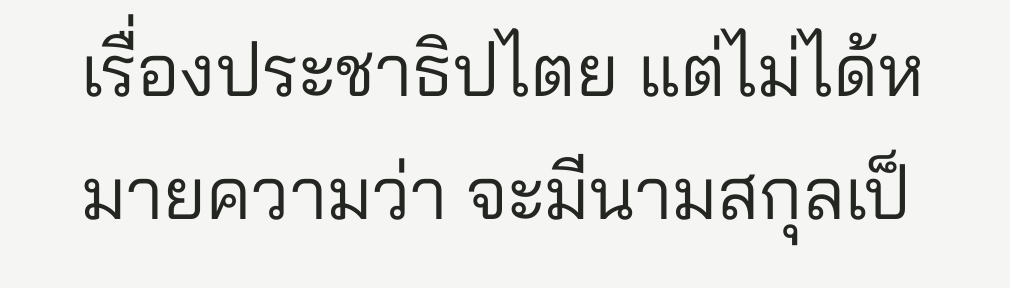เรื่องประชาธิปไตย แต่ไม่ได้หมายความว่า จะมีนามสกุลเป็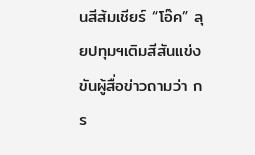นสีส้มเชียร์ “โอ๊ค” ลุยปทุมฯเติมสีสันแข่งขันผู้สื่อข่าวถามว่า กร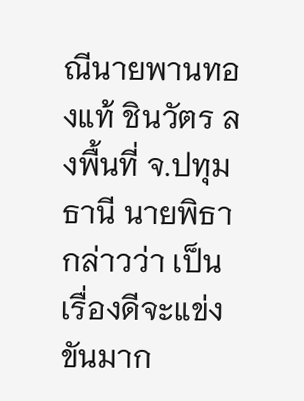ณีนายพานทองแท้ ชินวัตร ลงพื้นที่ จ.ปทุมธานี นายพิธากล่าวว่า เป็นเรื่องดีจะแข่งขันมาก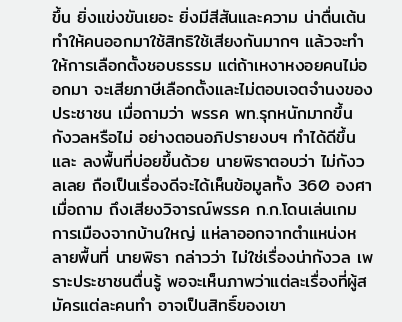ขึ้น ยิ่งแข่งขันเยอะ ยิ่งมีสีสันและความ น่าตื่นเต้น ทำให้คนออกมาใช้สิทธิใช้เสียงกันมากๆ แล้วจะทำให้การเลือกตั้งชอบธรรม แต่ถ้าเหงาหงอยคนไม่ออกมา จะเสียภาษีเลือกตั้งและไม่ตอบเจตจำนงของประชาชน เมื่อถามว่า พรรค พท.รุกหนักมากขึ้น กังวลหรือไม่ อย่างตอนอภิปรายงบฯ ทำได้ดีขึ้นและ ลงพื้นที่บ่อยขึ้นด้วย นายพิธาตอบว่า ไม่กังวลเลย ถือเป็นเรื่องดีจะได้เห็นข้อมูลทั้ง 360 องศา เมื่อถาม ถึงเสียงวิจารณ์พรรค ก.ก.โดนเล่นเกมการเมืองจากบ้านใหญ่ แห่ลาออกจากตำแหน่งหลายพื้นที่ นายพิธา กล่าวว่า ไม่ใช่เรื่องน่ากังวล เพราะประชาชนตื่นรู้ พอจะเห็นภาพว่าแต่ละเรื่องที่ผู้สมัครแต่ละคนทำ อาจเป็นสิทธิ์ของเขา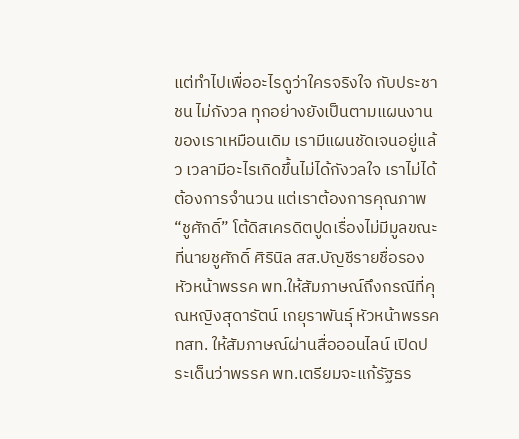แต่ทำไปเพื่ออะไรดูว่าใครจริงใจ กับประชาชน ไม่กังวล ทุกอย่างยังเป็นตามแผนงาน ของเราเหมือนเดิม เรามีแผนชัดเจนอยู่แล้ว เวลามีอะไรเกิดขึ้นไม่ได้กังวลใจ เราไม่ได้ต้องการจำนวน แต่เราต้องการคุณภาพ “ชูศักดิ์” โต้ดิสเครดิตปูดเรื่องไม่มีมูลขณะที่นายชูศักดิ์ ศิรินิล สส.บัญชีรายชื่อรองหัวหน้าพรรค พท.ให้สัมภาษณ์ถึงกรณีที่คุณหญิงสุดารัตน์ เกยุราพันธุ์ หัวหน้าพรรค ทสท. ให้สัมภาษณ์ผ่านสื่อออนไลน์ เปิดประเด็นว่าพรรค พท.เตรียมจะแก้รัฐธร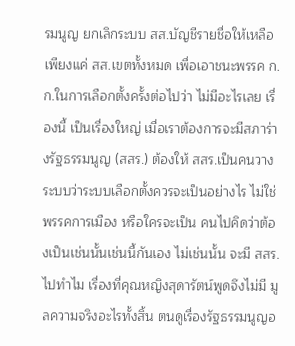รมนูญ ยกเลิกระบบ สส.บัญชีรายชื่อให้เหลือเพียงแค่ สส.เขตทั้งหมด เพื่อเอาชนะพรรค ก.ก.ในการเลือกตั้งครั้งต่อไปว่า ไม่มีอะไรเลย เรื่องนี้ เป็นเรื่องใหญ่ เมื่อเราต้องการจะมีสภาร่างรัฐธรรมนูญ (สสร.) ต้องให้ สสร.เป็นคนวางระบบว่าระบบเลือกตั้งควรจะเป็นอย่างไร ไม่ใช่พรรคการเมือง หรือใครจะเป็น คนไปคิดว่าต้องเป็นเช่นนั้นเช่นนี้กันเอง ไม่เช่นนั้น จะมี สสร.ไปทำไม เรื่องที่คุณหญิงสุดารัตน์พูดจึงไม่มี มูลความจริงอะไรทั้งสิ้น ตนดูเรื่องรัฐธรรมนูญอ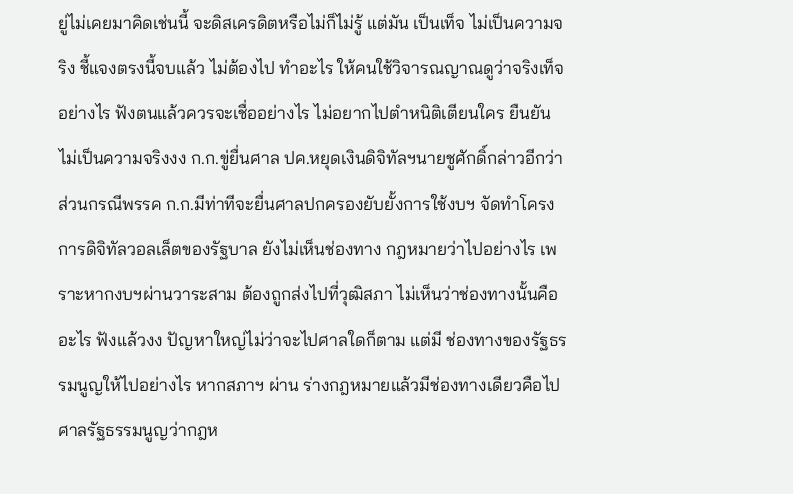ยู่ไม่เคยมาคิดเช่นนี้ จะดิสเครดิตหรือไม่ก็ไม่รู้ แต่มัน เป็นเท็จ ไม่เป็นความจริง ชี้แจงตรงนี้จบแล้ว ไม่ต้องไป ทำอะไร ให้คนใช้วิจารณญาณดูว่าจริงเท็จอย่างไร ฟังตนแล้วควรจะเชื่ออย่างไร ไม่อยากไปตำหนิติเตียนใคร ยืนยันไม่เป็นความจริงงง ก.ก.ขู่ยื่นศาล ปค.หยุดเงินดิจิทัลฯนายชูศักดิ์กล่าวอีกว่า ส่วนกรณีพรรค ก.ก.มีท่าทีจะยื่นศาลปกครองยับยั้งการใช้งบฯ จัดทำโครงการดิจิทัลวอลเล็ตของรัฐบาล ยังไม่เห็นช่องทาง กฎหมายว่าไปอย่างไร เพราะหากงบฯผ่านวาระสาม ต้องถูกส่งไปที่วุฒิสภา ไม่เห็นว่าช่องทางนั้นคืออะไร ฟังแล้วงง ปัญหาใหญ่ไม่ว่าจะไปศาลใดก็ตาม แต่มี ช่องทางของรัฐธรรมนูญให้ไปอย่างไร หากสภาฯ ผ่าน ร่างกฎหมายแล้วมีช่องทางเดียวคือไปศาลรัฐธรรมนูญว่ากฎห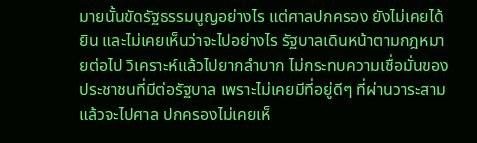มายนั้นขัดรัฐธรรมนูญอย่างไร แต่ศาลปกครอง ยังไม่เคยได้ยิน และไม่เคยเห็นว่าจะไปอย่างไร รัฐบาลเดินหน้าตามกฎหมายต่อไป วิเคราะห์แล้วไปยากลำบาก ไม่กระทบความเชื่อมั่นของประชาชนที่มีต่อรัฐบาล เพราะไม่เคยมีที่อยู่ดีๆ ที่ผ่านวาระสามแล้วจะไปศาล ปกครองไม่เคยเห็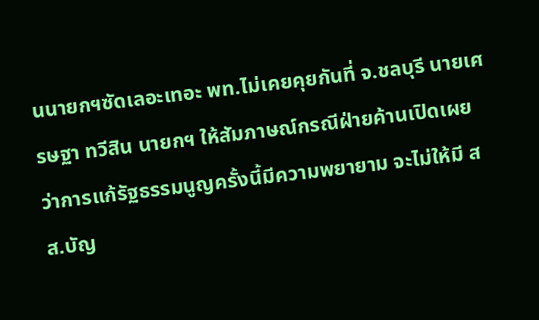นนายกฯซัดเลอะเทอะ พท.ไม่เคยคุยกันที่ จ.ชลบุรี นายเศรษฐา ทวีสิน นายกฯ ให้สัมภาษณ์กรณีฝ่ายค้านเปิดเผยว่าการแก้รัฐธรรมนูญครั้งนี้มีความพยายาม จะไม่ให้มี สส.บัญ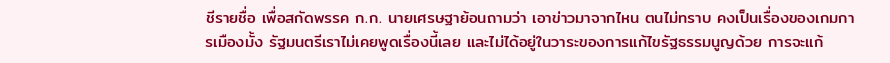ชีรายชื่อ เพื่อสกัดพรรค ก.ก. นายเศรษฐาย้อนถามว่า เอาข่าวมาจากไหน ตนไม่ทราบ คงเป็นเรื่องของเกมการเมืองมั้ง รัฐมนตรีเราไม่เคยพูดเรื่องนี้เลย และไม่ได้อยู่ในวาระของการแก้ไขรัฐธรรมนูญด้วย การจะแก้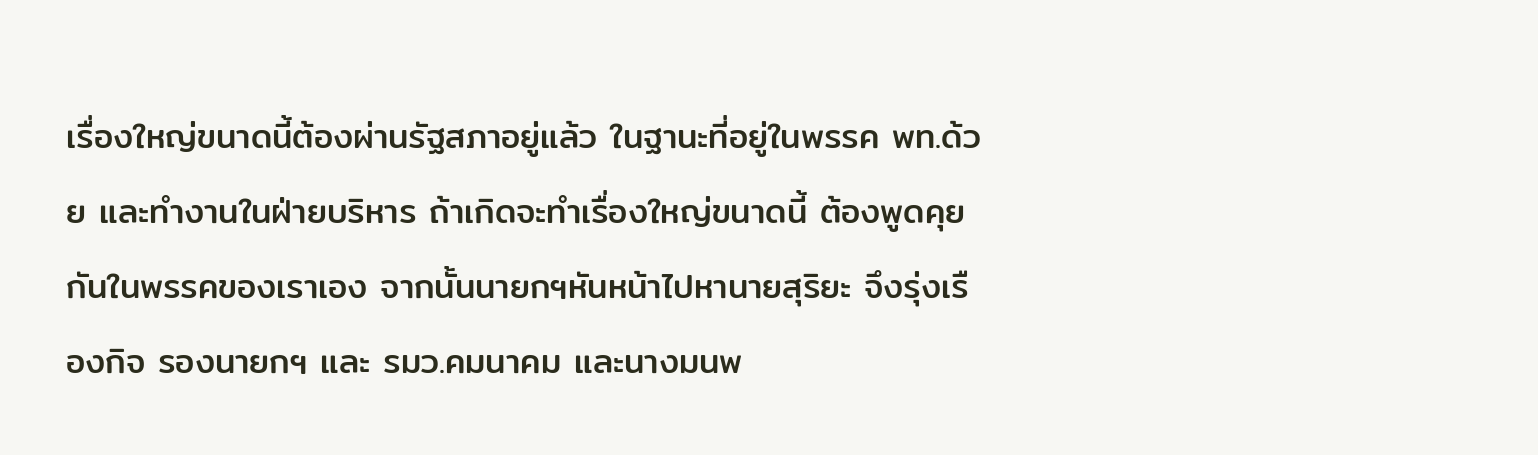เรื่องใหญ่ขนาดนี้ต้องผ่านรัฐสภาอยู่แล้ว ในฐานะที่อยู่ในพรรค พท.ด้วย และทำงานในฝ่ายบริหาร ถ้าเกิดจะทำเรื่องใหญ่ขนาดนี้ ต้องพูดคุยกันในพรรคของเราเอง จากนั้นนายกฯหันหน้าไปหานายสุริยะ จึงรุ่งเรืองกิจ รองนายกฯ และ รมว.คมนาคม และนางมนพ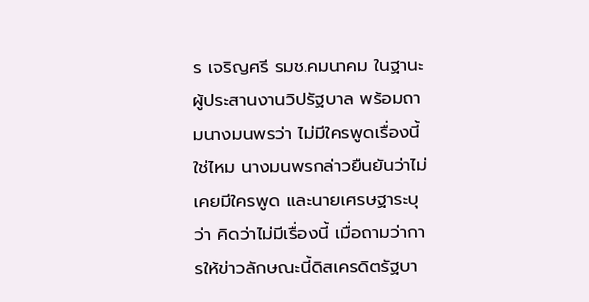ร เจริญศรี รมช.คมนาคม ในฐานะผู้ประสานงานวิปรัฐบาล พร้อมถามนางมนพรว่า ไม่มีใครพูดเรื่องนี้ใช่ไหม นางมนพรกล่าวยืนยันว่าไม่เคยมีใครพูด และนายเศรษฐาระบุว่า คิดว่าไม่มีเรื่องนี้ เมื่อถามว่าการให้ข่าวลักษณะนี้ดิสเครดิตรัฐบา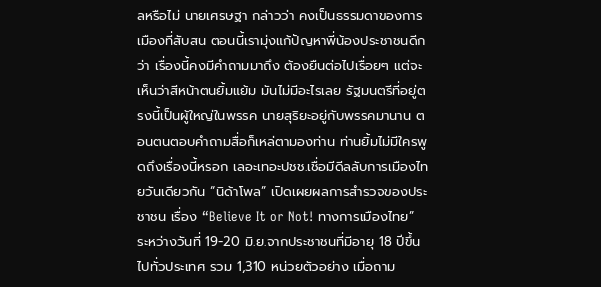ลหรือไม่ นายเศรษฐา กล่าวว่า คงเป็นธรรมดาของการเมืองที่สับสน ตอนนี้เรามุ่งแก้ปัญหาพี่น้องประชาชนดีกว่า เรื่องนี้คงมีคำถามมาถึง ต้องยืนต่อไปเรื่อยๆ แต่จะเห็นว่าสีหน้าตนยิ้มแย้ม มันไม่มีอะไรเลย รัฐมนตรีที่อยู่ตรงนี้เป็นผู้ใหญ่ในพรรค นายสุริยะอยู่กับพรรคมานาน ตอนตนตอบคำถามสื่อก็เหล่ตามองท่าน ท่านยิ้มไม่มีใครพูดถึงเรื่องนี้หรอก เลอะเทอะปชช.เชื่อมีดีลลับการเมืองไทยวันเดียวกัน “นิด้าโพล” เปิดเผยผลการสำรวจของประชาชน เรื่อง “Believe It or Not! ทางการเมืองไทย” ระหว่างวันที่ 19-20 มิ.ย.จากประชาชนที่มีอายุ 18 ปีขึ้นไปทั่วประเทศ รวม 1,310 หน่วยตัวอย่าง เมื่อถาม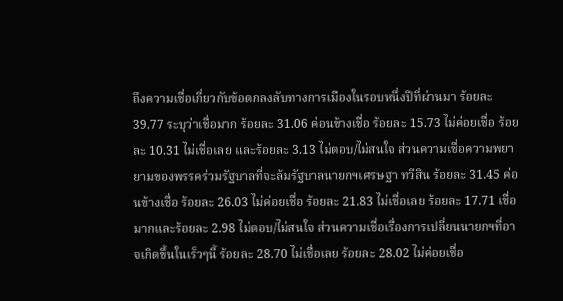ถึงความเชื่อเกี่ยวกับข้อตกลงลับทางการเมืองในรอบหนึ่งปีที่ผ่านมา ร้อยละ 39.77 ระบุว่าเชื่อมาก ร้อยละ 31.06 ค่อนข้างเชื่อ ร้อยละ 15.73 ไม่ค่อยเชื่อ ร้อยละ 10.31 ไม่เชื่อเลย และร้อยละ 3.13 ไม่ตอบ/ไม่สนใจ ส่วนความเชื่อความพยายามของพรรคร่วมรัฐบาลที่จะล้มรัฐบาลนายกฯเศรษฐา ทวีสิน ร้อยละ 31.45 ค่อนข้างเชื่อ ร้อยละ 26.03 ไม่ค่อยเชื่อ ร้อยละ 21.83 ไม่เชื่อเลย ร้อยละ 17.71 เชื่อมากและร้อยละ 2.98 ไม่ตอบ/ไม่สนใจ ส่วนความเชื่อเรื่องการเปลี่ยนนายกฯที่อาจเกิดขึ้นในเร็วๆนี้ ร้อยละ 28.70 ไม่เชื่อเลย ร้อยละ 28.02 ไม่ค่อยเชื่อ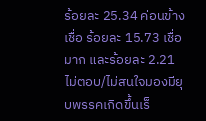ร้อยละ 25.34 ค่อนข้างเชื่อ ร้อยละ 15.73 เชื่อมาก และร้อยละ 2.21 ไม่ตอบ/ไม่สนใจมองมียุบพรรคเกิดขึ้นเร็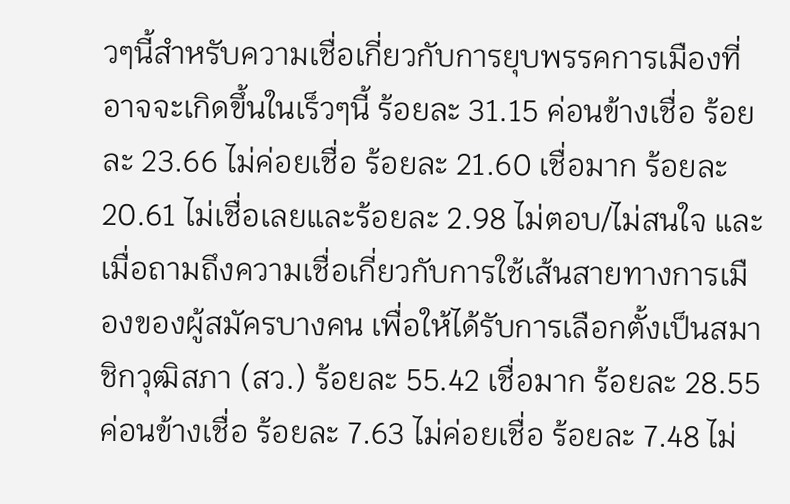วๆนี้สำหรับความเชื่อเกี่ยวกับการยุบพรรคการเมืองที่อาจจะเกิดขึ้นในเร็วๆนี้ ร้อยละ 31.15 ค่อนข้างเชื่อ ร้อยละ 23.66 ไม่ค่อยเชื่อ ร้อยละ 21.60 เชื่อมาก ร้อยละ 20.61 ไม่เชื่อเลยและร้อยละ 2.98 ไม่ตอบ/ไม่สนใจ และเมื่อถามถึงความเชื่อเกี่ยวกับการใช้เส้นสายทางการเมืองของผู้สมัครบางคน เพื่อให้ได้รับการเลือกตั้งเป็นสมาชิกวุฒิสภา (สว.) ร้อยละ 55.42 เชื่อมาก ร้อยละ 28.55 ค่อนข้างเชื่อ ร้อยละ 7.63 ไม่ค่อยเชื่อ ร้อยละ 7.48 ไม่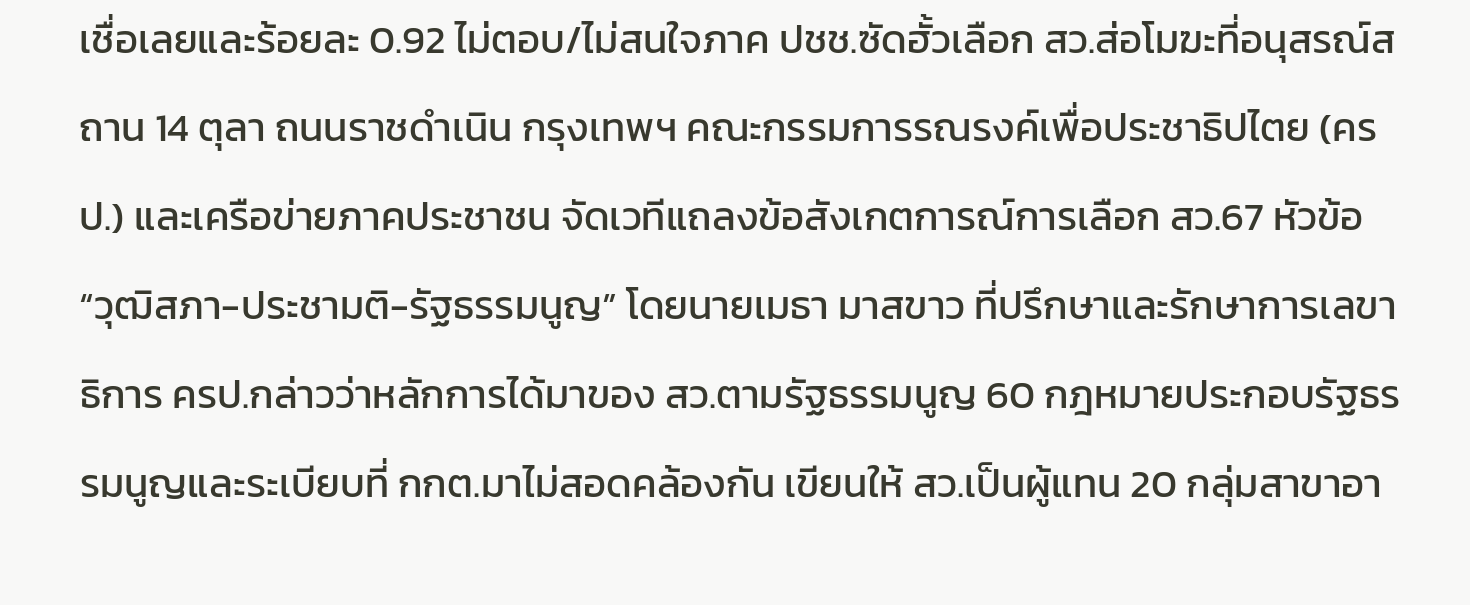เชื่อเลยและร้อยละ 0.92 ไม่ตอบ/ไม่สนใจภาค ปชช.ซัดฮั้วเลือก สว.ส่อโมฆะที่อนุสรณ์สถาน 14 ตุลา ถนนราชดำเนิน กรุงเทพฯ คณะกรรมการรณรงค์เพื่อประชาธิปไตย (ครป.) และเครือข่ายภาคประชาชน จัดเวทีแถลงข้อสังเกตการณ์การเลือก สว.67 หัวข้อ “วุฒิสภา-ประชามติ-รัฐธรรมนูญ” โดยนายเมธา มาสขาว ที่ปรึกษาและรักษาการเลขาธิการ ครป.กล่าวว่าหลักการได้มาของ สว.ตามรัฐธรรมนูญ 60 กฎหมายประกอบรัฐธรรมนูญและระเบียบที่ กกต.มาไม่สอดคล้องกัน เขียนให้ สว.เป็นผู้แทน 20 กลุ่มสาขาอา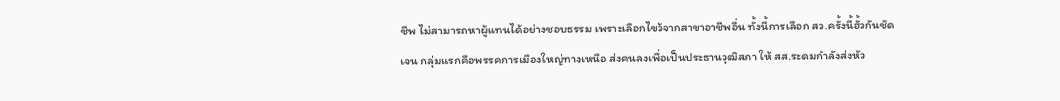ชีพ ไม่สามารถหาผู้แทนได้อย่างชอบธรรม เพราะเลือกไขว้จากสาขาอาชีพอื่น ทั้งนี้การเลือก สว.ครั้งนี้ฮั้วกันชัดเจน กลุ่มแรกคือพรรคการเมืองใหญ่ทางเหนือ ส่งคนลงเพื่อเป็นประธานวุฒิสภา ให้ สส.ระดมกำลังส่งหัว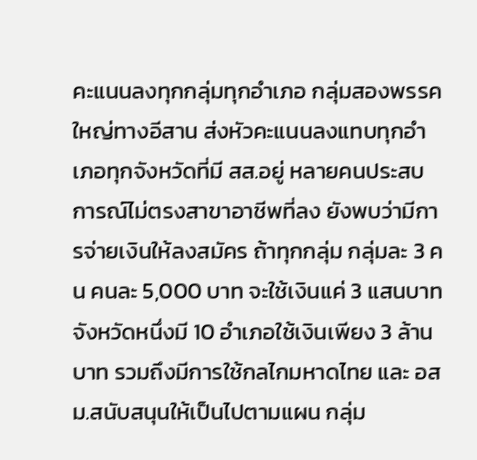คะแนนลงทุกกลุ่มทุกอำเภอ กลุ่มสองพรรคใหญ่ทางอีสาน ส่งหัวคะแนนลงแทบทุกอำเภอทุกจังหวัดที่มี สส.อยู่ หลายคนประสบการณ์ไม่ตรงสาขาอาชีพที่ลง ยังพบว่ามีการจ่ายเงินให้ลงสมัคร ถ้าทุกกลุ่ม กลุ่มละ 3 คน คนละ 5,000 บาท จะใช้เงินแค่ 3 แสนบาท จังหวัดหนึ่งมี 10 อำเภอใช้เงินเพียง 3 ล้านบาท รวมถึงมีการใช้กลไกมหาดไทย และ อสม.สนับสนุนให้เป็นไปตามแผน กลุ่ม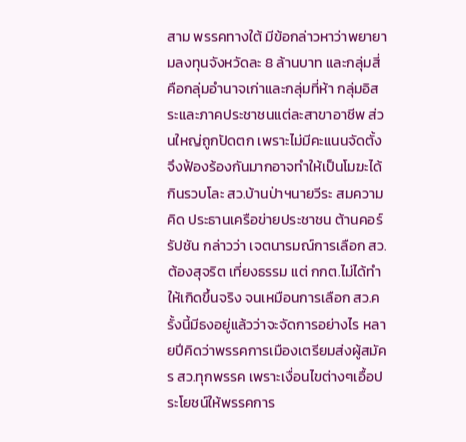สาม พรรคทางใต้ มีข้อกล่าวหาว่าพยายามลงทุนจังหวัดละ 8 ล้านบาท และกลุ่มสี่ คือกลุ่มอำนาจเก่าและกลุ่มที่ห้า กลุ่มอิสระและภาคประชาชนแต่ละสาขาอาชีพ ส่วนใหญ่ถูกปัดตก เพราะไม่มีคะแนนจัดตั้ง จึงฟ้องร้องกันมากอาจทำให้เป็นโมฆะได้ กินรวบโละ สว.บ้านป่าฯนายวีระ สมความคิด ประธานเครือข่ายประชาชน ต้านคอร์รัปชัน กล่าวว่า เจตนารมณ์การเลือก สว.ต้องสุจริต เที่ยงธรรม แต่ กกต.ไม่ได้ทำให้เกิดขึ้นจริง จนเหมือนการเลือก สว.ครั้งนี้มีธงอยู่แล้วว่าจะจัดการอย่างไร หลายปีคิดว่าพรรคการเมืองเตรียมส่งผู้สมัคร สว.ทุกพรรค เพราะเงื่อนไขต่างๆเอื้อประโยชน์ให้พรรคการ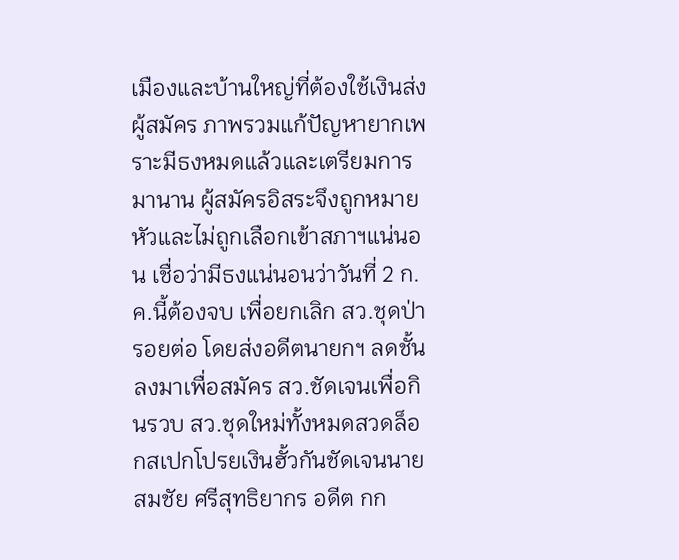เมืองและบ้านใหญ่ที่ต้องใช้เงินส่งผู้สมัคร ภาพรวมแก้ปัญหายากเพราะมีธงหมดแล้วและเตรียมการมานาน ผู้สมัครอิสระจึงถูกหมายหัวและไม่ถูกเลือกเข้าสภาฯแน่นอน เชื่อว่ามีธงแน่นอนว่าวันที่ 2 ก.ค.นี้ต้องจบ เพื่อยกเลิก สว.ชุดป่ารอยต่อ โดยส่งอดีตนายกฯ ลดชั้นลงมาเพื่อสมัคร สว.ชัดเจนเพื่อกินรวบ สว.ชุดใหม่ทั้งหมดสวดล็อกสเปกโปรยเงินฮั้วกันชัดเจนนายสมชัย ศรีสุทธิยากร อดีต กก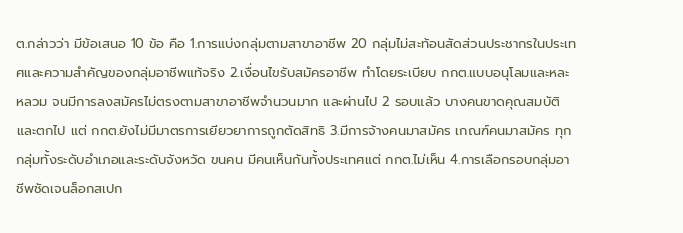ต.กล่าวว่า มีข้อเสนอ 10 ข้อ คือ 1.การแบ่งกลุ่มตามสาขาอาชีพ 20 กลุ่มไม่สะท้อนสัดส่วนประชากรในประเทศและความสำคัญของกลุ่มอาชีพแท้จริง 2.เงื่อนไขรับสมัครอาชีพ ทำโดยระเบียบ กกต.แบบอนุโลมและหละหลวม จนมีการลงสมัครไม่ตรงตามสาขาอาชีพจำนวนมาก และผ่านไป 2 รอบแล้ว บางคนขาดคุณสมบัติและตกไป แต่ กกต.ยังไม่มีมาตรการเยียวยาการถูกตัดสิทธิ 3.มีการจ้างคนมาสมัคร เกณฑ์คนมาสมัคร ทุกกลุ่มทั้งระดับอำเภอและระดับจังหวัด ขนคน มีคนเห็นกันทั้งประเทศแต่ กกต.ไม่เห็น 4.การเลือกรอบกลุ่มอาชีพชัดเจนล็อกสเปก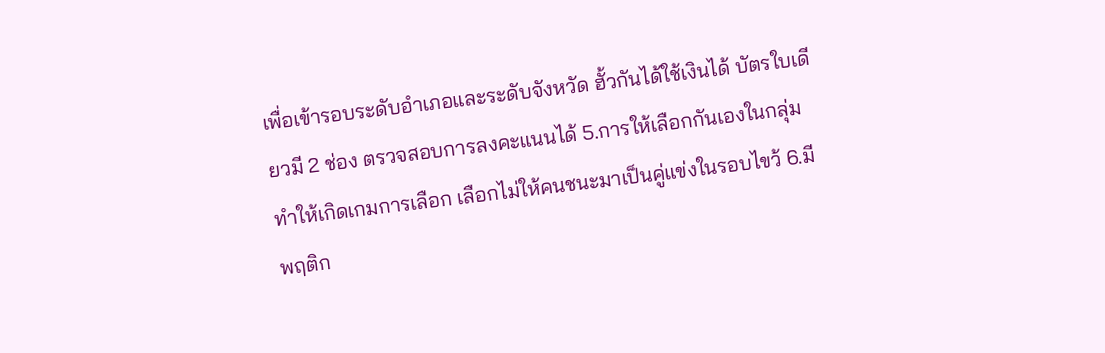เพื่อเข้ารอบระดับอำเภอและระดับจังหวัด ฮั้วกันได้ใช้เงินได้ บัตรใบเดียวมี 2 ช่อง ตรวจสอบการลงคะแนนได้ 5.การให้เลือกกันเองในกลุ่ม ทำให้เกิดเกมการเลือก เลือกไม่ให้คนชนะมาเป็นคู่แข่งในรอบไขว้ 6.มีพฤติก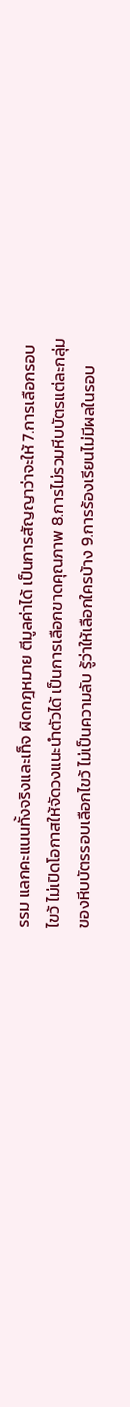รรม แลกคะแนนทั้งจริงและเท็จ ผิดกฎหมาย ตีมูลค่าได้ เป็นการสัญญาว่าจะให้ 7.การเลือกรอบไขว้ ไม่เปิดโอกาสให้จัดวงแนะนำตัวได้ เป็นการเลือกขาดคุณภาพ 8.การไม่รวมหีบบัตรแต่ละกลุ่มของหีบบัตรรอบเลือกไขว้ ไม่เป็นความลับ รู้ว่าให้เลือกใครบ้าง 9.การร้องเรียนไม่มีผลในรอบ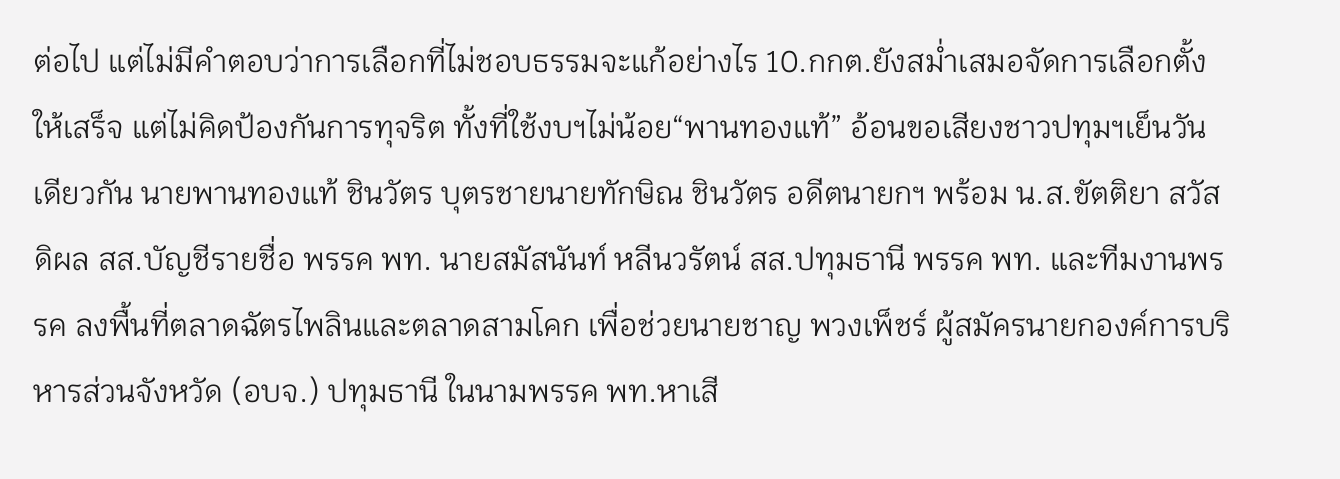ต่อไป แต่ไม่มีคำตอบว่าการเลือกที่ไม่ชอบธรรมจะแก้อย่างไร 10.กกต.ยังสม่ำเสมอจัดการเลือกตั้งให้เสร็จ แต่ไม่คิดป้องกันการทุจริต ทั้งที่ใช้งบฯไม่น้อย“พานทองแท้” อ้อนขอเสียงชาวปทุมฯเย็นวันเดียวกัน นายพานทองแท้ ชินวัตร บุตรชายนายทักษิณ ชินวัตร อดีตนายกฯ พร้อม น.ส.ขัตติยา สวัสดิผล สส.บัญชีรายชื่อ พรรค พท. นายสมัสนันท์ หลีนวรัตน์ สส.ปทุมธานี พรรค พท. และทีมงานพรรค ลงพื้นที่ตลาดฉัตรไพลินและตลาดสามโคก เพื่อช่วยนายชาญ พวงเพ็ชร์ ผู้สมัครนายกองค์การบริหารส่วนจังหวัด (อบจ.) ปทุมธานี ในนามพรรค พท.หาเสี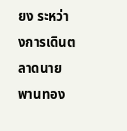ยง ระหว่างการเดินตลาดนายพานทอง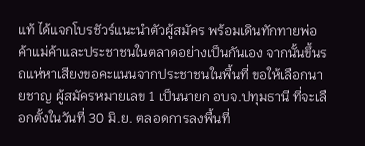แท้ ได้แจกโบรชัวร์แนะนำตัวผู้สมัคร พร้อมเดินทักทายพ่อค้าแม่ค้าและประชาชนในตลาดอย่างเป็นกันเอง จากนั้นขึ้นรถแห่หาเสียงขอคะแนนจากประชาชนในพื้นที่ ขอให้เลือกนายชาญ ผู้สมัครหมายเลข 1 เป็นนายก อบจ.ปทุมธานี ที่จะเลือกตั้งในวันที่ 30 มิ.ย. ตลอดการลงพื้นที่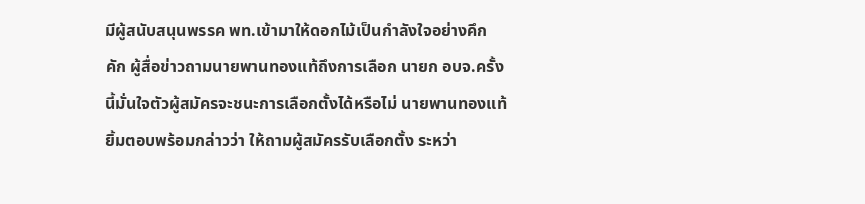มีผู้สนับสนุนพรรค พท.เข้ามาให้ดอกไม้เป็นกำลังใจอย่างคึกคัก ผู้สื่อข่าวถามนายพานทองแท้ถึงการเลือก นายก อบจ.ครั้งนี้มั่นใจตัวผู้สมัครจะชนะการเลือกตั้งได้หรือไม่ นายพานทองแท้ ยิ้มตอบพร้อมกล่าวว่า ให้ถามผู้สมัครรับเลือกตั้ง ระหว่า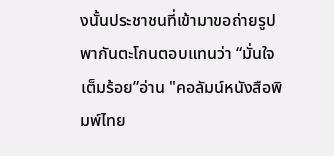งนั้นประชาชนที่เข้ามาขอถ่ายรูปพากันตะโกนตอบแทนว่า “มั่นใจเต็มร้อย”อ่าน "คอลัมน์หนังสือพิมพ์ไทย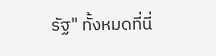รัฐ" ทั้งหมดที่นี่